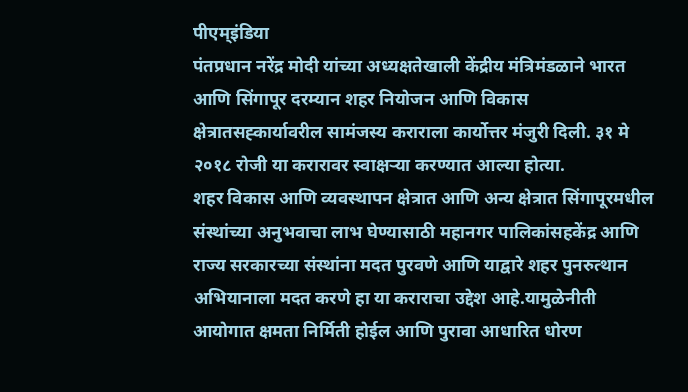पीएम्इंडिया
पंतप्रधान नरेंद्र मोदी यांच्या अध्यक्षतेखाली केंद्रीय मंत्रिमंडळाने भारत आणि सिंगापूर दरम्यान शहर नियोजन आणि विकास क्षेत्रातसह्कार्यावरील सामंजस्य कराराला कार्योत्तर मंजुरी दिली. ३१ मे २०१८ रोजी या करारावर स्वाक्षऱ्या करण्यात आल्या होत्या.
शहर विकास आणि व्यवस्थापन क्षेत्रात आणि अन्य क्षेत्रात सिंगापूरमधील संस्थांच्या अनुभवाचा लाभ घेण्यासाठी महानगर पालिकांसहकेंद्र आणि राज्य सरकारच्या संस्थांना मदत पुरवणे आणि याद्वारे शहर पुनरुत्थान अभियानाला मदत करणे हा या कराराचा उद्देश आहे.यामुळेनीती आयोगात क्षमता निर्मिती होईल आणि पुरावा आधारित धोरण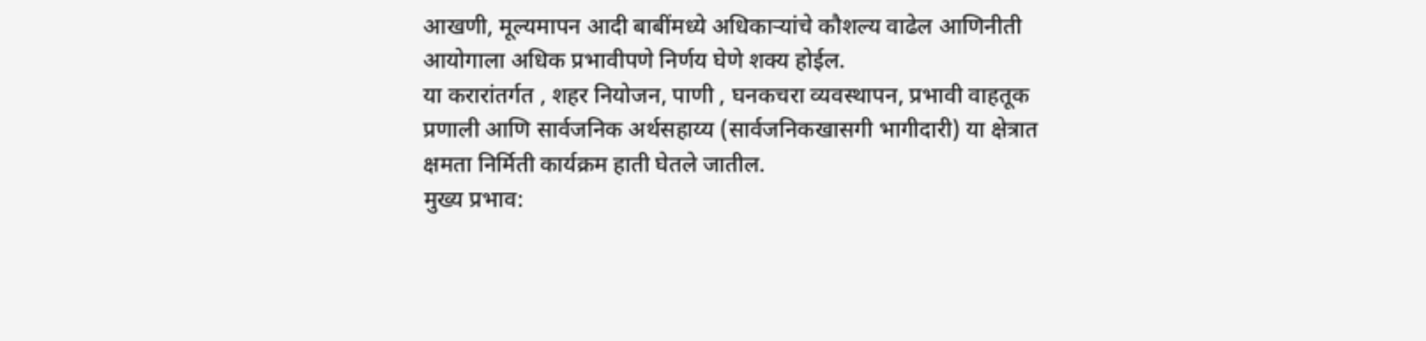आखणी, मूल्यमापन आदी बाबींमध्ये अधिकाऱ्यांचे कौशल्य वाढेल आणिनीती आयोगाला अधिक प्रभावीपणे निर्णय घेणे शक्य होईल.
या करारांतर्गत , शहर नियोजन, पाणी , घनकचरा व्यवस्थापन, प्रभावी वाहतूक प्रणाली आणि सार्वजनिक अर्थसहाय्य (सार्वजनिकखासगी भागीदारी) या क्षेत्रात क्षमता निर्मिती कार्यक्रम हाती घेतले जातील.
मुख्य प्रभाव: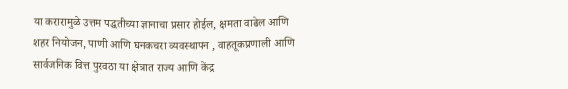या करारामुळे उत्तम पद्धतीच्या ज्ञानाचा प्रसार होईल, क्षमता वाढेल आणि शहर नियोजन, पाणी आणि घनकचरा व्यवस्थापन , वाहतूकप्रणाली आणि सार्वजनिक वित्त पुरवठा या क्षेत्रात राज्य आणि केंद्र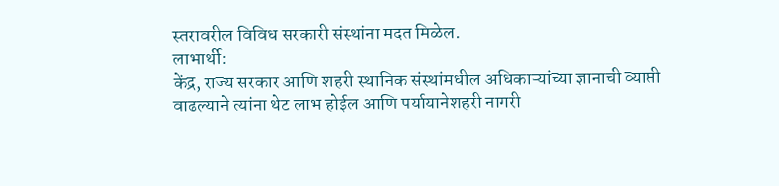स्तरावरील विविध सरकारी संस्थांना मदत मिळेल.
लाभार्थी:
केंद्र, राज्य सरकार आणि शहरी स्थानिक संस्थांमधील अधिकाऱ्यांच्या ज्ञानाची व्याप्ती वाढल्याने त्यांना थेट लाभ होईल आणि पर्यायानेशहरी नागरी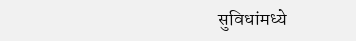सुविधांमध्ये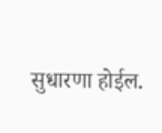सुधारणा होईल.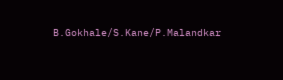B.Gokhale/S.Kane/P.Malandkar